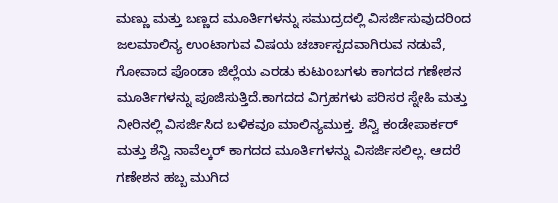ಮಣ್ಣು ಮತ್ತು ಬಣ್ಣದ ಮೂರ್ತಿಗಳನ್ನು ಸಮುದ್ರದಲ್ಲಿ ವಿಸರ್ಜಿಸುವುದರಿಂದ ಜಲಮಾಲಿನ್ಯ ಉಂಟಾಗುವ ವಿಷಯ ಚರ್ಚಾಸ್ಪದವಾಗಿರುವ ನಡುವೆ, ಗೋವಾದ ಪೊಂಡಾ ಜಿಲ್ಲೆಯ ಎರಡು ಕುಟುಂಬಗಳು ಕಾಗದದ ಗಣೇಶನ ಮೂರ್ತಿಗಳನ್ನು ಪೂಜಿಸುತ್ತಿದೆ.ಕಾಗದದ ವಿಗ್ರಹಗಳು ಪರಿಸರ ಸ್ನೇಹಿ ಮತ್ತು ನೀರಿನಲ್ಲಿ ವಿಸರ್ಜಿಸಿದ ಬಳಿಕವೂ ಮಾಲಿನ್ಯಮುಕ್ತ. ಶೆನ್ವಿ ಕಂಡೇಪಾರ್ಕರ್ ಮತ್ತು ಶೆನ್ವಿ ನಾವೆಲ್ಕರ್ ಕಾಗದದ ಮೂರ್ತಿಗಳನ್ನು ವಿಸರ್ಜಿಸಲಿಲ್ಲ. ಆದರೆ ಗಣೇಶನ ಹಬ್ಬ ಮುಗಿದ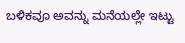ಬಳಿಕವೂ ಅವನ್ನು ಮನೆಯಲ್ಲೇ ಇಟ್ಟು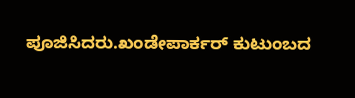ಪೂಜಿಸಿದರು.ಖಂಡೇಪಾರ್ಕರ್ ಕುಟುಂಬದ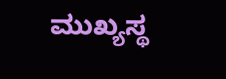ಮುಖ್ಯಸ್ಥ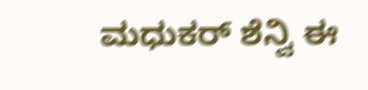ಮಧುಕರ್ ಶೆನ್ವಿ ಈ